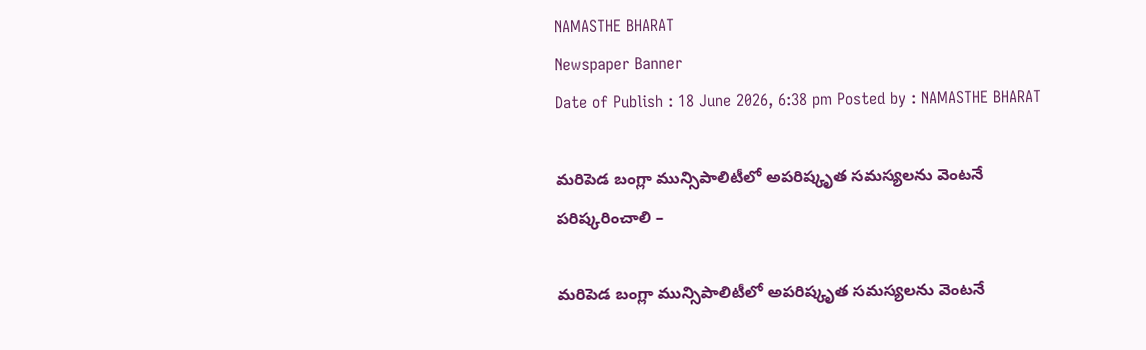NAMASTHE BHARAT
Newspaper Banner
Date of Publish : 18 June 2026, 6:38 pm Posted by : NAMASTHE BHARAT

మరిపెడ బంగ్లా మున్సిపాలిటీలో అపరిష్కృత సమస్యలను వెంటనే పరిష్కరించాలి –

మరిపెడ బంగ్లా మున్సిపాలిటీలో అపరిష్కృత సమస్యలను వెంటనే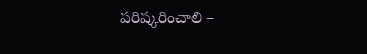పరిష్కరించాలి –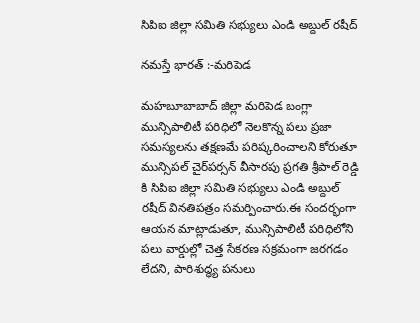సిపిఐ జిల్లా సమితి సభ్యులు ఎండి అబ్దుల్ రషీద్

నమస్తే భారత్ :-మరిపెడ

మహబూబాబాద్ జిల్లా మరిపెడ బంగ్లా మున్సిపాలిటీ పరిధిలో నెలకొన్న పలు ప్రజా సమస్యలను తక్షణమే పరిష్కరించాలని కోరుతూ మున్సిపల్ చైర్‌పర్సన్ వీసారపు ప్రగతి శ్రీపాల్ రెడ్డి కి సిపిఐ జిల్లా సమితి సభ్యులు ఎండి అబ్దుల్ రషీద్ వినతిపత్రం సమర్పించారు.ఈ సందర్భంగా ఆయన మాట్లాడుతూ, మున్సిపాలిటీ పరిధిలోని పలు వార్డుల్లో చెత్త సేకరణ సక్రమంగా జరగడం లేదని, పారిశుద్ధ్య పనులు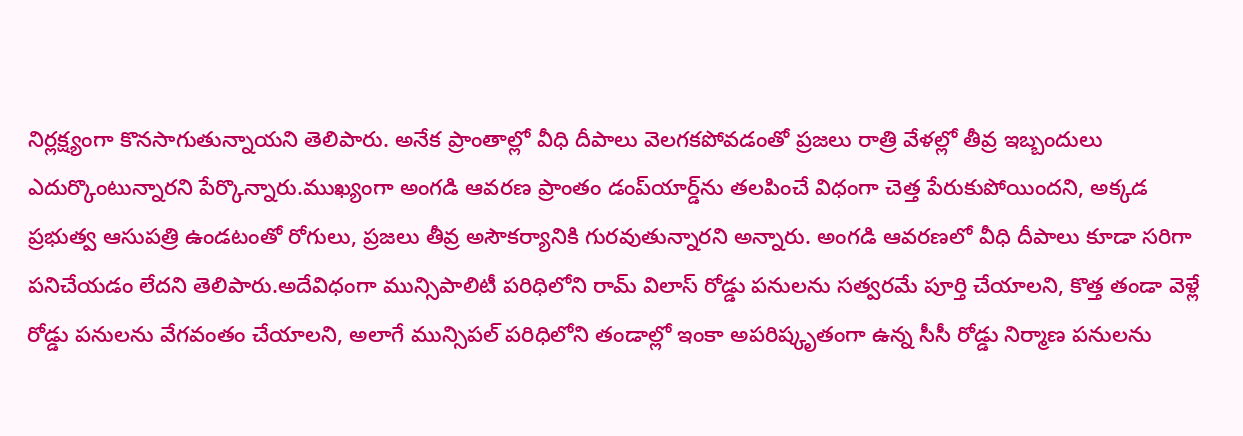నిర్లక్ష్యంగా కొనసాగుతున్నాయని తెలిపారు. అనేక ప్రాంతాల్లో వీధి దీపాలు వెలగకపోవడంతో ప్రజలు రాత్రి వేళల్లో తీవ్ర ఇబ్బందులు ఎదుర్కొంటున్నారని పేర్కొన్నారు.ముఖ్యంగా అంగడి ఆవరణ ప్రాంతం డంప్‌యార్డ్‌ను తలపించే విధంగా చెత్త పేరుకుపోయిందని, అక్కడ ప్రభుత్వ ఆసుపత్రి ఉండటంతో రోగులు, ప్రజలు తీవ్ర అసౌకర్యానికి గురవుతున్నారని అన్నారు. అంగడి ఆవరణలో వీధి దీపాలు కూడా సరిగా పనిచేయడం లేదని తెలిపారు.అదేవిధంగా మున్సిపాలిటీ పరిధిలోని రామ్ విలాస్ రోడ్డు పనులను సత్వరమే పూర్తి చేయాలని, కొత్త తండా వెళ్లే రోడ్డు పనులను వేగవంతం చేయాలని, అలాగే మున్సిపల్ పరిధిలోని తండాల్లో ఇంకా అపరిష్కృతంగా ఉన్న సీసీ రోడ్డు నిర్మాణ పనులను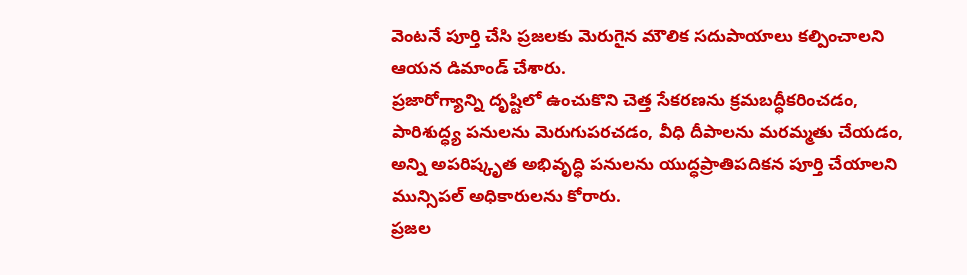వెంటనే పూర్తి చేసి ప్రజలకు మెరుగైన మౌలిక సదుపాయాలు కల్పించాలని ఆయన డిమాండ్ చేశారు.
ప్రజారోగ్యాన్ని దృష్టిలో ఉంచుకొని చెత్త సేకరణను క్రమబద్ధీకరించడం, పారిశుద్ధ్య పనులను మెరుగుపరచడం, వీధి దీపాలను మరమ్మతు చేయడం, అన్ని అపరిష్కృత అభివృద్ధి పనులను యుద్ధప్రాతిపదికన పూర్తి చేయాలని మున్సిపల్ అధికారులను కోరారు.
ప్రజల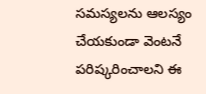సమస్యలను ఆలస్యం చేయకుండా వెంటనే పరిష్కరించాలని ఈ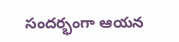సందర్భంగా ఆయన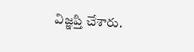విజ్ఞప్తి చేశారు.